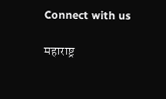Connect with us

महाराष्ट्र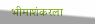भीमाशंकरला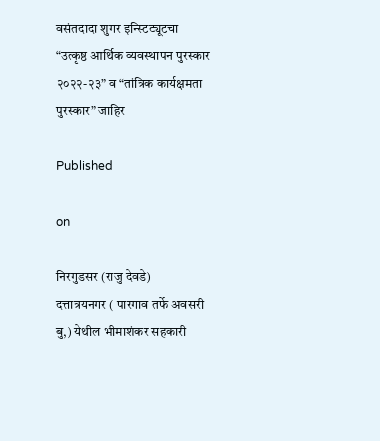वसंतदादा शुगर इन्स्टिट्यूटचा “उत्कृष्ठ आर्थिक व्यवस्थापन पुरस्कार २०२२-२३” व “तांत्रिक कार्यक्षमता पुरस्कार” जाहिर

Published

on

निरगुडसर (राजु देवडे)
दत्तात्रयनगर ( पारगाव तर्फे अवसरी बु,) येथील भीमाशंकर सहकारी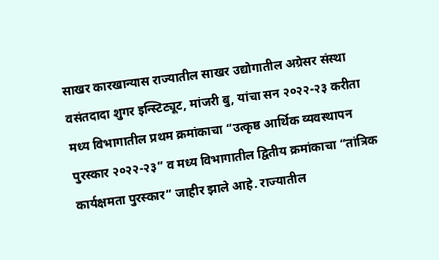साखर कारखान्यास राज्यातील साखर उद्योगातील अग्रेसर संस्था वसंतदादा शुगर इन्स्टिट्यूट, मांजरी बु, यांचा सन २०२२-२३ करीता मध्य विभागातील प्रथम क्रमांकाचा “उत्कृष्ठ आर्थिक व्यवस्थापन पुरस्कार २०२२-२३” व मध्य विभागातील द्वितीय क्रमांकाचा “तांत्रिक कार्यक्षमता पुरस्कार” जाहीर झाले आहे. राज्यातील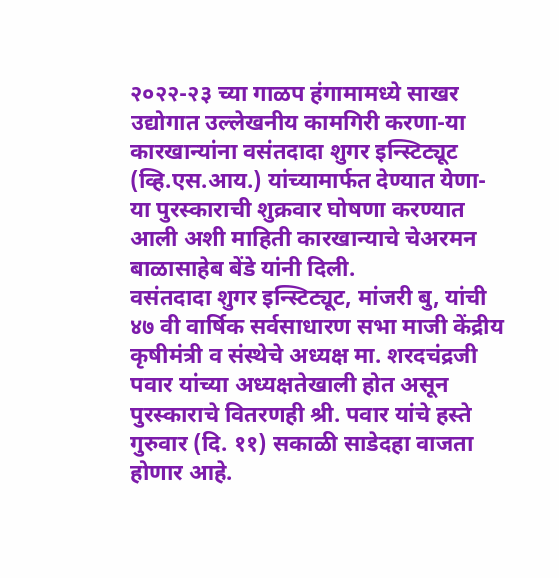२०२२-२३ च्या गाळप हंगामामध्ये साखर उद्योगात उल्लेखनीय कामगिरी करणा-या कारखान्यांना वसंतदादा शुगर इन्स्टिट्यूट (व्हि.एस.आय.) यांच्यामार्फत देण्यात येणा-या पुरस्काराची शुक्रवार घोषणा करण्यात आली अशी माहिती कारखान्याचे चेअरमन बाळासाहेब बेंडे यांनी दिली.
वसंतदादा शुगर इन्स्टिट्यूट, मांजरी बु, यांची ४७ वी वार्षिक सर्वसाधारण सभा माजी केंद्रीय कृषीमंत्री व संस्थेचे अध्यक्ष मा. शरदचंद्रजी पवार यांच्या अध्यक्षतेखाली होत असून पुरस्काराचे वितरणही श्री. पवार यांचे हस्ते गुरुवार (दि. ११) सकाळी साडेदहा वाजता होणार आहे.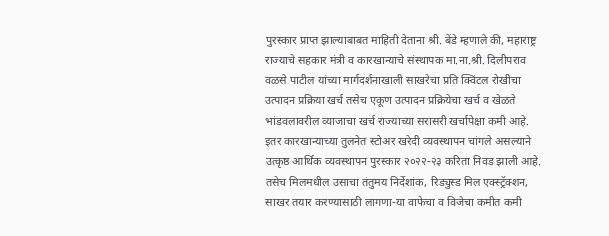पुरस्कार प्राप्त झाल्याबाबत माहिती देताना श्री. बेंडे म्हणाले की, महाराष्ट्र राज्याचे सहकार मंत्री व कारखान्याचे संस्थापक मा.ना.श्री. दिलीपराव वळसे पाटील यांच्या मार्गदर्शनाखाली साखरेचा प्रति क्विंटल रोखीचा उत्पादन प्रक्रिया खर्च तसेच एकूण उत्पादन प्रक्रियेचा खर्च व खेळते भांडवलावरील व्याजाचा खर्च राज्याच्या सरासरी खर्चापेक्षा कमी आहे. इतर कारखान्याच्या तुलनेत स्टोअर खरेदी व्यवस्थापन चांगले असल्याने उत्कृष्ठ आर्थिक व्यवस्थापन पुरस्कार २०२२-२३ करिता निवड झाली आहे.
तसेच मिलमधील उसाचा तंतुमय निर्देशांक, रिड्युस्ड मिल एक्स्ट्रॅक्शन, साखर तयार करण्यासाठी लागणा-या वाफेचा व विजेचा कमीत कमी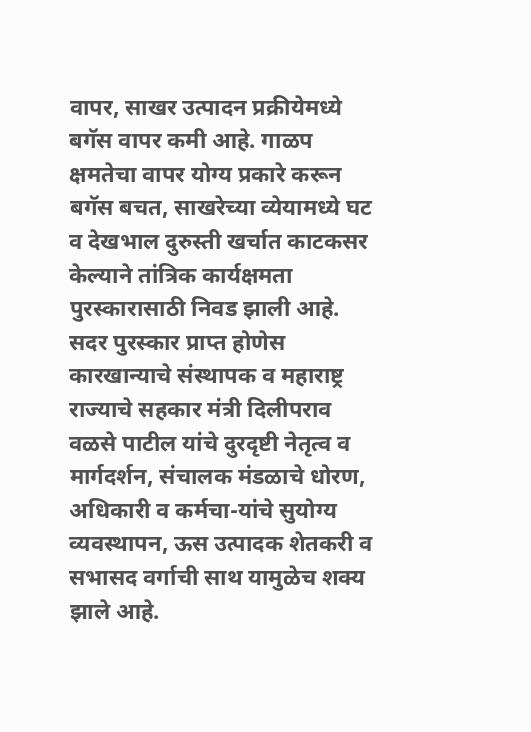वापर, साखर उत्पादन प्रक्रीयेमध्ये बगॅस वापर कमी आहे. गाळप क्षमतेचा वापर योग्य प्रकारे करून बगॅस बचत, साखरेच्या व्येयामध्ये घट व देखभाल दुरुस्ती खर्चात काटकसर केल्याने तांत्रिक कार्यक्षमता पुरस्कारासाठी निवड झाली आहे.
सदर पुरस्कार प्राप्त होणेस कारखान्याचे संस्थापक व महाराष्ट्र राज्याचे सहकार मंत्री दिलीपराव वळसे पाटील यांचे दुरदृष्टी नेतृत्व व मार्गदर्शन, संचालक मंडळाचे धोरण, अधिकारी व कर्मचा-यांचे सुयोग्य व्यवस्थापन, ऊस उत्पादक शेतकरी व सभासद वर्गाची साथ यामुळेच शक्य झाले आहे.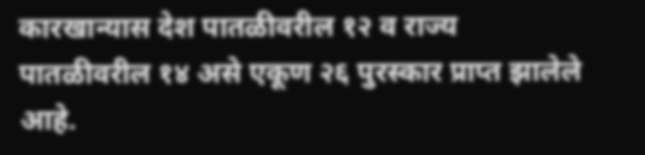कारखान्यास देश पातळीवरील १२ व राज्य पातळीवरील १४ असे एकूण २६ पुरस्कार प्राप्त झालेले आहे.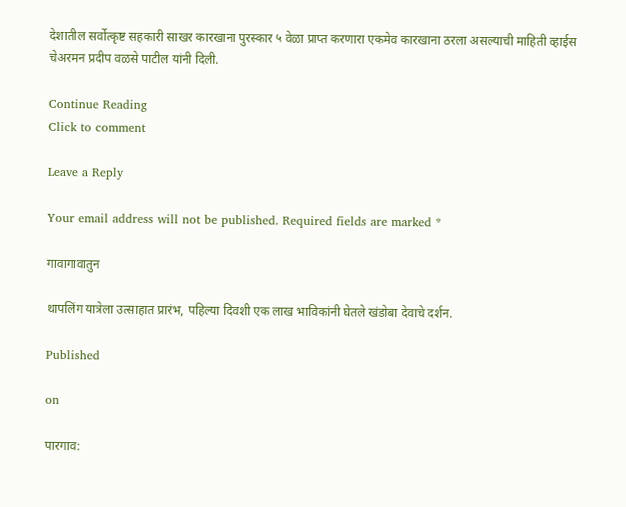देशातील सर्वोत्कृष्ट सहकारी साखर कारखाना पुरस्कार ५ वेळा प्राप्त करणारा एकमेव कारखाना ठरला असल्याची माहिती व्हाईस चेअरमन प्रदीप वळसे पाटील यांनी दिली.

Continue Reading
Click to comment

Leave a Reply

Your email address will not be published. Required fields are marked *

गावागावातुन

थापलिंग यात्रेला उत्साहात प्रारंभ, पहिल्या दिवशी एक लाख भाविकांनी घेतले खंडोबा देवाचे दर्शन.

Published

on

पारगाव: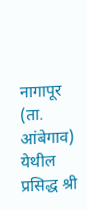नागापूर (ता. आंबेगाव) येथील प्रसिद्ध श्री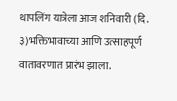थापलिंग यात्रेला आज शनिवारी (दि. ३)भक्तिभावाच्या आणि उत्साहपूर्ण वातावरणात प्रारंभ झाला.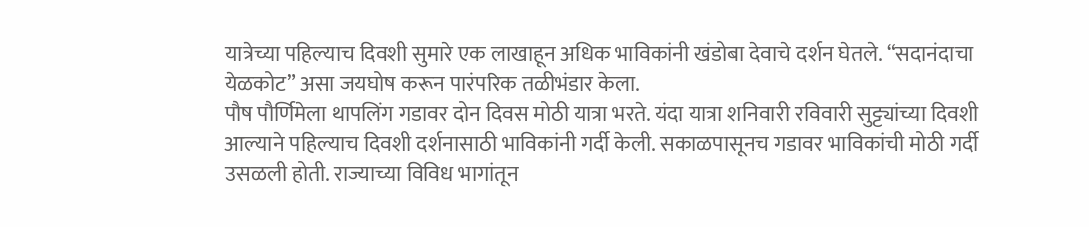यात्रेच्या पहिल्याच दिवशी सुमारे एक लाखाहून अधिक भाविकांनी खंडोबा देवाचे दर्शन घेतले. “सदानंदाचा येळकोट” असा जयघोष करून पारंपरिक तळीभंडार केला.
पौष पौर्णिमेला थापलिंग गडावर दोन दिवस मोठी यात्रा भरते. यंदा यात्रा शनिवारी रविवारी सुट्ट्यांच्या दिवशी आल्याने पहिल्याच दिवशी दर्शनासाठी भाविकांनी गर्दी केली. सकाळपासूनच गडावर भाविकांची मोठी गर्दी उसळली होती. राज्याच्या विविध भागांतून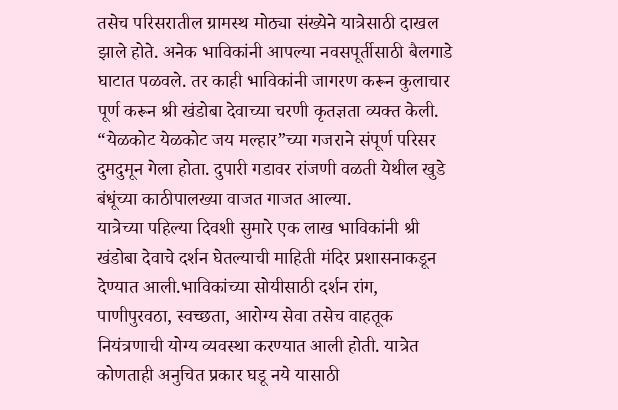तसेच परिसरातील ग्रामस्थ मोठ्या संख्येने यात्रेसाठी दाखल झाले होते. अनेक भाविकांनी आपल्या नवसपूर्तीसाठी बैलगाडे घाटात पळवले. तर काही भाविकांनी जागरण करून कुलाचार पूर्ण करून श्री खंडोबा देवाच्या चरणी कृतज्ञता व्यक्त केली. “येळकोट येळकोट जय मल्हार”च्या गजराने संपूर्ण परिसर दुमदुमून गेला होता. दुपारी गडावर रांजणी वळती येथील खुडे बंधूंच्या काठीपालख्या वाजत गाजत आल्या.
यात्रेच्या पहिल्या दिवशी सुमारे एक लाख भाविकांनी श्री खंडोबा देवाचे दर्शन घेतल्याची माहिती मंदिर प्रशासनाकडून देण्यात आली.भाविकांच्या सोयीसाठी दर्शन रांग, पाणीपुरवठा, स्वच्छता, आरोग्य सेवा तसेच वाहतूक नियंत्रणाची योग्य व्यवस्था करण्यात आली होती. यात्रेत कोणताही अनुचित प्रकार घडू नये यासाठी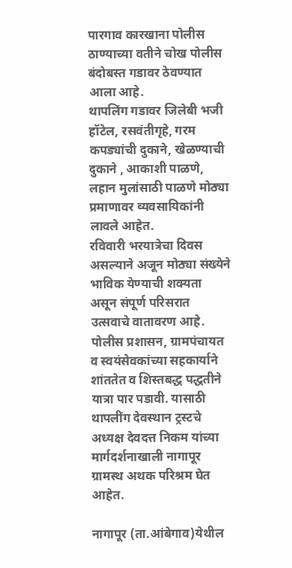पारगाव कारखाना पोलीस ठाण्याच्या वतीने चोख पोलीस बंदोबस्त गडावर ठेवण्यात आला आहे.
थापलिंग गडावर जिलेबी भजी हॉटेल, रसवंतीगृहे, गरम कपड्यांची दुकाने, खेळण्याची दुकाने , आकाशी पाळणे, लहान मुलांसाठी पाळणे मोठ्या प्रमाणावर व्यवसायिकांनी लावले आहेत.
रविवारी भरयात्रेचा दिवस असल्याने अजून मोठ्या संख्येने भाविक येण्याची शक्यता असून संपूर्ण परिसरात उत्सवाचे वातावरण आहे. पोलीस प्रशासन, ग्रामपंचायत व स्वयंसेवकांच्या सहकार्याने शांततेत व शिस्तबद्ध पद्धतीने यात्रा पार पडावी. यासाठी थापलींग देवस्थान ट्रस्टचे अध्यक्ष देवदत्त निकम यांच्या मार्गदर्शनाखाली नागापूर ग्रामस्थ अथक परिश्रम घेत आहेत.

नागापूर (ता.आंबेगाव)येथील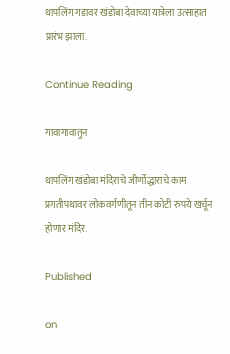थापलिंग गडावर खंडोबा देवाच्या यात्रेला उत्साहात प्रारंभ झाला.

Continue Reading

गावागावातुन

थापलिंग खंडोबा मंदिराचे जीर्णोद्धाराचे काम प्रगतीपथावर लोकवर्गणीतून तीन कोटी रुपये खर्चून होणार मंदिर.

Published

on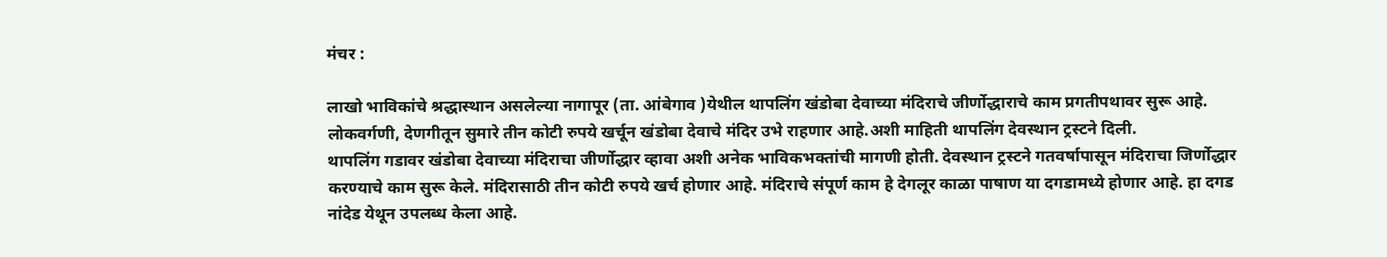मंचर :

लाखो भाविकांचे श्रद्धास्थान असलेल्या नागापूर (ता. आंबेगाव )येथील थापलिंग खंडोबा देवाच्या मंदिराचे जीर्णोद्धाराचे काम प्रगतीपथावर सुरू आहे. लोकवर्गणी, देणगीतून सुमारे तीन कोटी रुपये खर्चून खंडोबा देवाचे मंदिर उभे राहणार आहे.अशी माहिती थापलिंग देवस्थान ट्रस्टने दिली.
थापलिंग गडावर खंडोबा देवाच्या मंदिराचा जीर्णोद्धार व्हावा अशी अनेक भाविकभक्तांची मागणी होती. देवस्थान ट्रस्टने गतवर्षापासून मंदिराचा जिर्णोद्धार करण्याचे काम सुरू केले. मंदिरासाठी तीन कोटी रुपये खर्च होणार आहे. मंदिराचे संपूर्ण काम हे देगलूर काळा पाषाण या दगडामध्ये होणार आहे. हा दगड नांदेड येथून उपलब्ध केला आहे.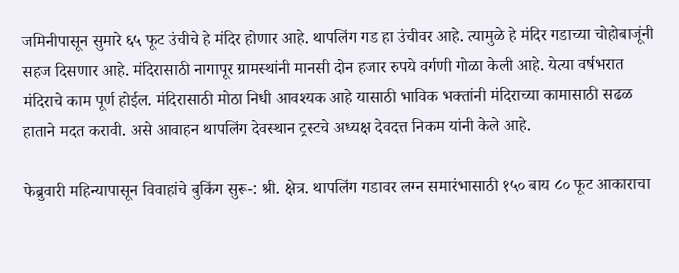जमिनीपासून सुमारे ६५ फूट उंचीचे हे मंदिर होणार आहे. थापलिंग गड हा उंचीवर आहे. त्यामुळे हे मंदिर गडाच्या चोहोबाजूंनी सहज दिसणार आहे. मंदिरासाठी नागापूर ग्रामस्थांनी मानसी दोन हजार रुपये वर्गणी गोळा केली आहे. येत्या वर्षभरात मंदिराचे काम पूर्ण होईल. मंदिरासाठी मोठा निधी आवश्यक आहे यासाठी भाविक भक्तांनी मंदिराच्या कामासाठी सढळ हाताने मदत करावी. असे आवाहन थापलिंग देवस्थान ट्रस्टचे अध्यक्ष देवदत्त निकम यांनी केले आहे.

फेब्रुवारी महिन्यापासून विवाहांचे बुकिंग सुरू-: श्री. क्षेत्र. थापलिंग गडावर लग्न समारंभासाठी १५० बाय ८० फूट आकाराचा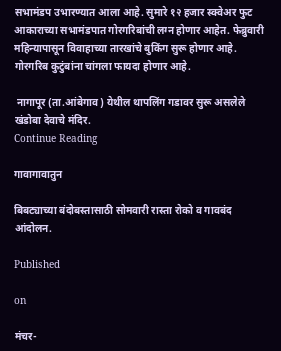सभामंडप उभारण्यात आला आहे. सुमारे १२ हजार स्क्वेअर फुट आकाराच्या सभामंडपात गोरगरिबांची लग्न होणार आहेत. फेब्रुवारी महिन्यापासून विवाहाच्या तारखांचे बुकिंग सुरू होणार आहे. गोरगरिब कुटुंबांना चांगला फायदा होणार आहे.

 नागापूर (ता.आंबेगाव) येथील थापलिंग गडावर सुरू असलेले खंडोबा देवाचे मंदिर.
Continue Reading

गावागावातुन

बिबट्याच्या बंदोबस्तासाठी सोमवारी रास्ता रोको व गावबंद आंदोलन.

Published

on

मंचर-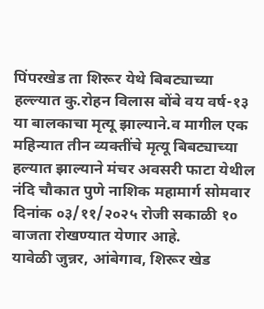पिंपरखेड ता शिरूर येथे बिबट्याच्या हल्ल्यात कु.रोहन विलास बोंबे वय वर्ष-१३ या बालकाचा मृत्यू झाल्याने.व मागील एक महिन्यात तीन व्यक्तींचे मृत्यू बिबट्याच्या हल्यात झाल्याने मंचर अवसरी फाटा येथील नंदि चौकात पुणे नाशिक महामार्ग सोमवार दिनांक ०३/११/२०२५ रोजी सकाळी १० वाजता रोखण्यात येणार आहे.
यावेळी जुन्नर, आंबेगाव, शिरूर खेड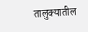तालुक्यातील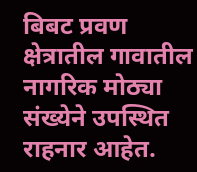बिबट प्रवण क्षेत्रातील गावातील नागरिक मोठ्या संख्येने उपस्थित राहनार आहेत.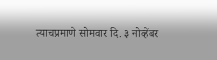त्याचप्रमाणे सोमवार दि. ३ नोव्हेंबर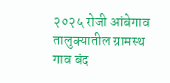२०२५ रोजी आंबेगाव तालुक्यातील ग्रामस्थ गाव बंद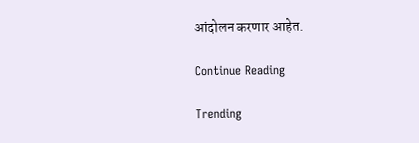आंदोलन करणार आहेत.

Continue Reading

Trending